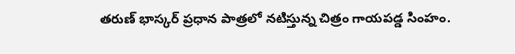తరుణ్ భాస్కర్ ప్రధాన పాత్రలో నటిస్తున్న చిత్రం గాయపడ్డ సింహం.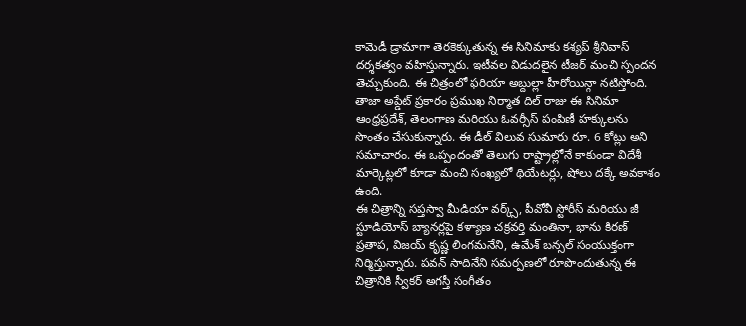కామెడీ డ్రామాగా తెరకెక్కుతున్న ఈ సినిమాకు కశ్యప్ శ్రీనివాస్ దర్శకత్వం వహిస్తున్నారు. ఇటీవల విడుదలైన టీజర్ మంచి స్పందన తెచ్చుకుంది. ఈ చిత్రంలో ఫరియా అబ్దుల్లా హీరోయిన్గా నటిస్తోంది.
తాజా అప్డేట్ ప్రకారం ప్రముఖ నిర్మాత దిల్ రాజు ఈ సినిమా ఆంధ్రప్రదేశ్, తెలంగాణ మరియు ఓవర్సీస్ పంపిణీ హక్కులను సొంతం చేసుకున్నారు. ఈ డీల్ విలువ సుమారు రూ. 6 కోట్లు అని సమాచారం. ఈ ఒప్పందంతో తెలుగు రాష్ట్రాల్లోనే కాకుండా విదేశీ మార్కెట్లలో కూడా మంచి సంఖ్యలో థియేటర్లు, షోలు దక్కే అవకాశం ఉంది.
ఈ చిత్రాన్ని సప్తస్వా మీడియా వర్క్స్, పీవోవీ స్టోరీస్ మరియు జీ స్టూడియోస్ బ్యానర్లపై కళ్యాణ చక్రవర్తి మంతినా, భాను కిరణ్ ప్రతాప, విజయ్ కృష్ణ లింగమనేని, ఉమేశ్ బన్సల్ సంయుక్తంగా నిర్మిస్తున్నారు. పవన్ సాదినేని సమర్పణలో రూపొందుతున్న ఈ చిత్రానికి స్వీకర్ అగస్తీ సంగీతం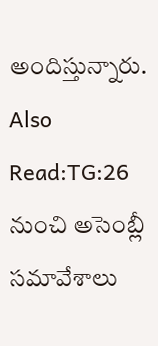అందిస్తున్నారు.
Also Read:TG:26 నుంచి అసెంబ్లీ సమావేశాలు